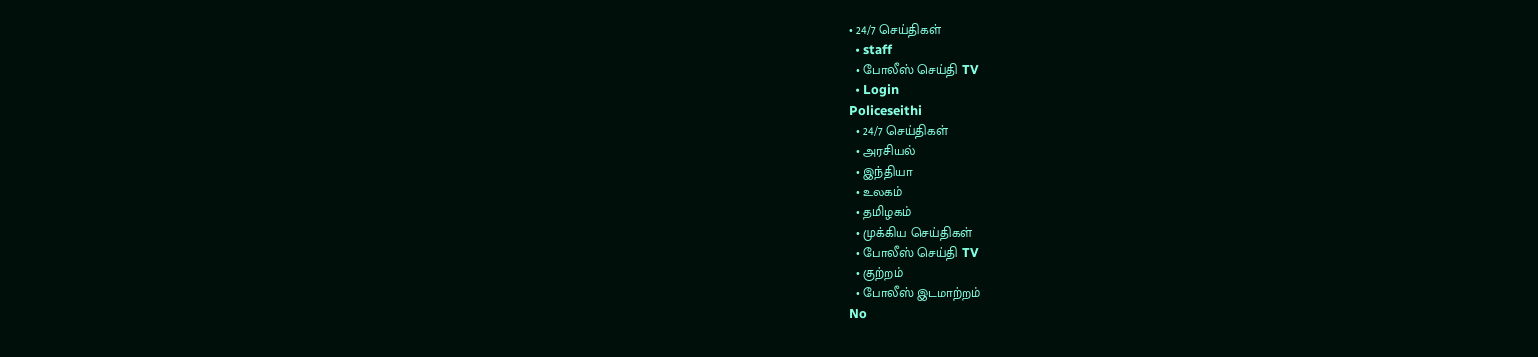• 24/7 செய்திகள்
  • staff
  • போலீஸ் செய்தி TV
  • Login
Policeseithi
  • 24/7 செய்திகள்
  • அரசியல்
  • இந்தியா
  • உலகம்
  • தமிழகம்
  • முக்கிய செய்திகள்
  • போலீஸ் செய்தி TV
  • குற்றம்
  • போலீஸ் இடமாற்றம்
No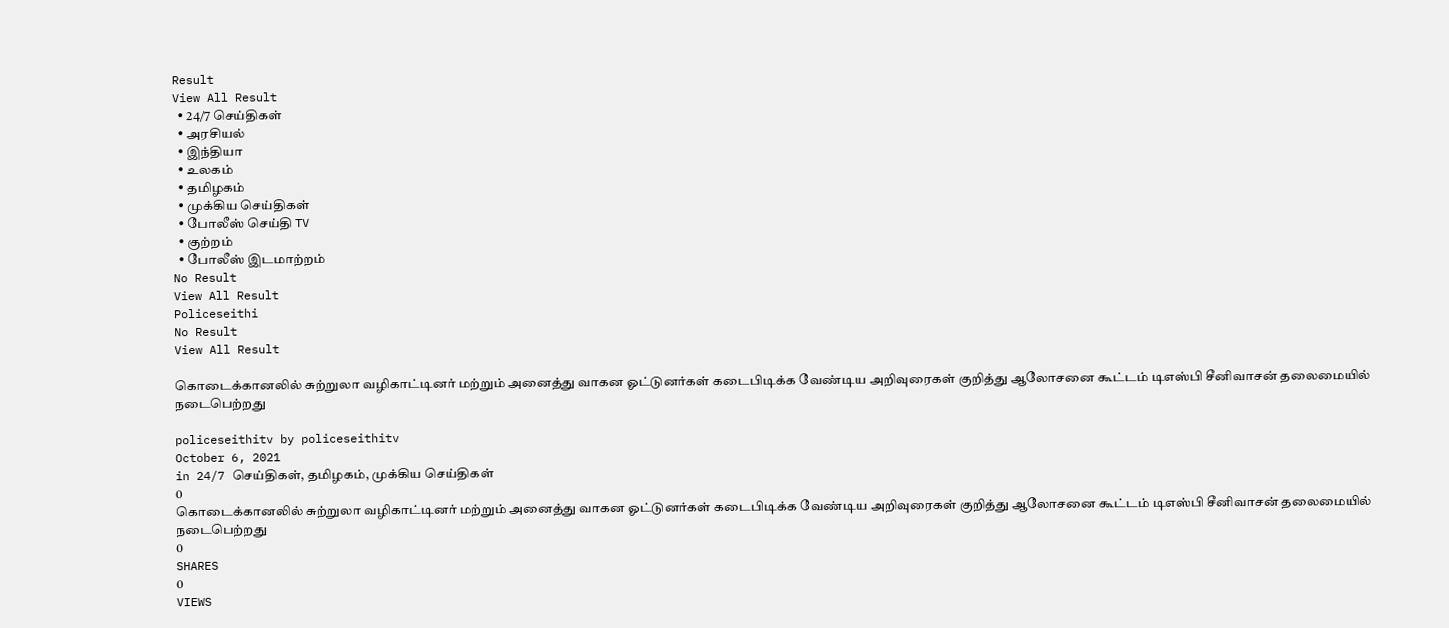Result
View All Result
  • 24/7 செய்திகள்
  • அரசியல்
  • இந்தியா
  • உலகம்
  • தமிழகம்
  • முக்கிய செய்திகள்
  • போலீஸ் செய்தி TV
  • குற்றம்
  • போலீஸ் இடமாற்றம்
No Result
View All Result
Policeseithi
No Result
View All Result

கொடைக்கானலில் சுற்றுலா வழிகாட்டினர் மற்றும் அனைத்து வாகன ஓட்டுனர்கள் கடைபிடிக்க வேண்டிய அறிவுரைகள் குறித்து ஆலோசனை கூட்டம் டிஎஸ்பி சீனிவாசன் தலைமையில் நடைபெற்றது

policeseithitv by policeseithitv
October 6, 2021
in 24/7 செய்திகள், தமிழகம், முக்கிய செய்திகள்
0
கொடைக்கானலில் சுற்றுலா வழிகாட்டினர் மற்றும் அனைத்து வாகன ஓட்டுனர்கள் கடைபிடிக்க வேண்டிய அறிவுரைகள் குறித்து ஆலோசனை கூட்டம் டிஎஸ்பி சீனிவாசன் தலைமையில் நடைபெற்றது
0
SHARES
0
VIEWS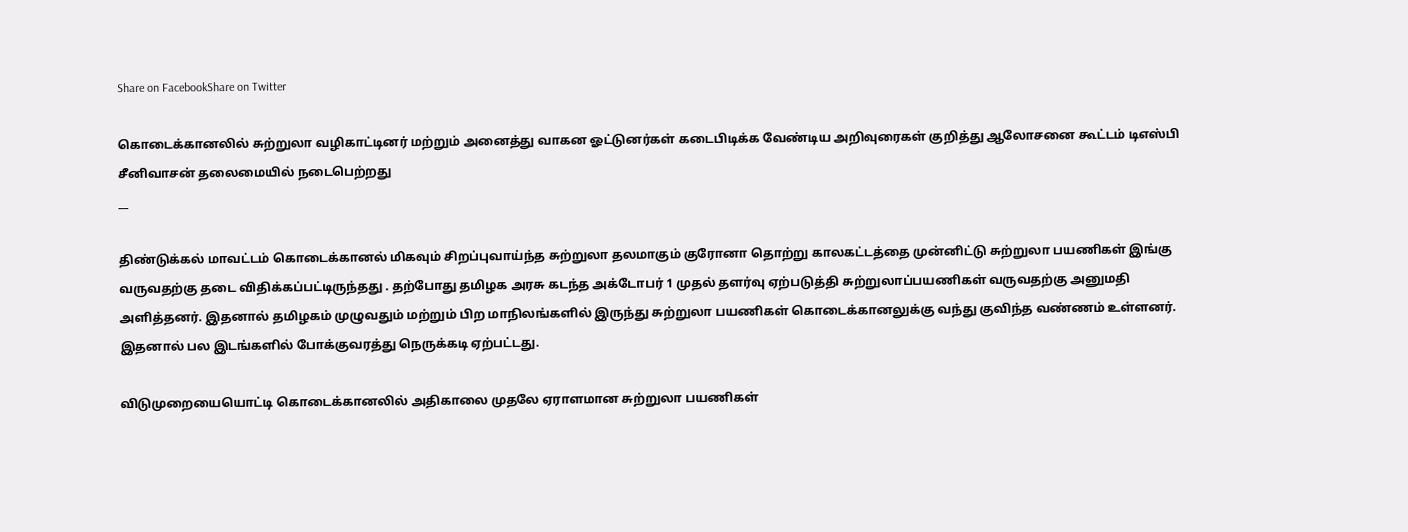Share on FacebookShare on Twitter

கொடைக்கானலில் சுற்றுலா வழிகாட்டினர் மற்றும் அனைத்து வாகன ஓட்டுனர்கள் கடைபிடிக்க வேண்டிய அறிவுரைகள் குறித்து ஆலோசனை கூட்டம் டிஎஸ்பி சீனிவாசன் தலைமையில் நடைபெற்றது
__

திண்டுக்கல் மாவட்டம் கொடைக்கானல் மிகவும் சிறப்புவாய்ந்த சுற்றுலா தலமாகும் குரோனா தொற்று காலகட்டத்தை முன்னிட்டு சுற்றுலா பயணிகள் இங்கு வருவதற்கு தடை விதிக்கப்பட்டிருந்தது . தற்போது தமிழக அரசு கடந்த அக்டோபர் 1 முதல் தளர்வு ஏற்படுத்தி சுற்றுலாப்பயணிகள் வருவதற்கு அனுமதி அளித்தனர். இதனால் தமிழகம் முழுவதும் மற்றும் பிற மாநிலங்களில் இருந்து சுற்றுலா பயணிகள் கொடைக்கானலுக்கு வந்து குவிந்த வண்ணம் உள்ளனர். இதனால் பல இடங்களில் போக்குவரத்து நெருக்கடி ஏற்பட்டது.

விடுமுறையையொட்டி கொடைக்கானலில் அதிகாலை முதலே ஏராளமான சுற்றுலா பயணிகள்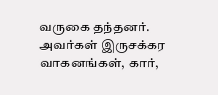வருகை தந்தனர். அவர்கள் இருசக்கர வாகனங்கள், கார்,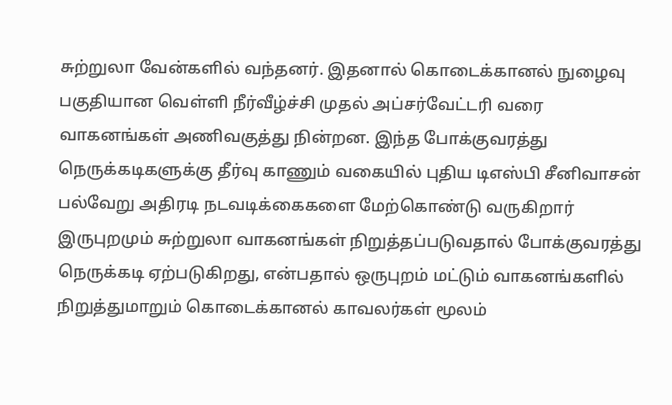சுற்றுலா வேன்களில் வந்தனர். இதனால் கொடைக்கானல் நுழைவு பகுதியான வெள்ளி நீர்வீழ்ச்சி முதல் அப்சர்வேட்டரி வரை வாகனங்கள் அணிவகுத்து நின்றன. இந்த போக்குவரத்து நெருக்கடிகளுக்கு தீர்வு காணும் வகையில் புதிய டிஎஸ்பி சீனிவாசன் பல்வேறு அதிரடி நடவடிக்கைகளை மேற்கொண்டு வருகிறார் இருபுறமும் சுற்றுலா வாகனங்கள் நிறுத்தப்படுவதால் போக்குவரத்து நெருக்கடி ஏற்படுகிறது, என்பதால் ஒருபுறம் மட்டும் வாகனங்களில் நிறுத்துமாறும் கொடைக்கானல் காவலர்கள் மூலம்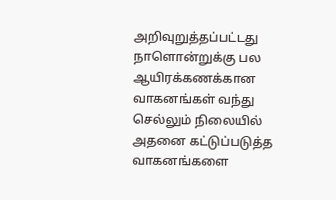அறிவுறுத்தப்பட்டது நாளொன்றுக்கு பல ஆயிரக்கணக்கான வாகனங்கள் வந்து செல்லும் நிலையில் அதனை கட்டுப்படுத்த வாகனங்களை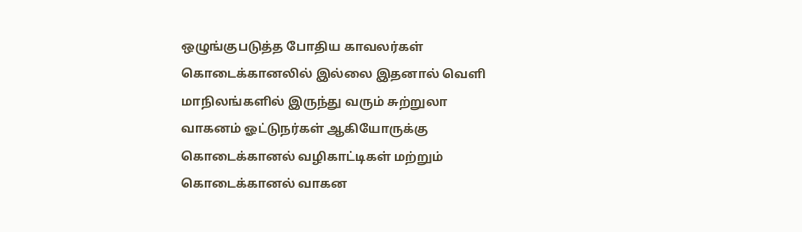ஒழுங்குபடுத்த போதிய காவலர்கள் கொடைக்கானலில் இல்லை இதனால் வெளி மாநிலங்களில் இருந்து வரும் சுற்றுலா வாகனம் ஓட்டுநர்கள் ஆகியோருக்கு கொடைக்கானல் வழிகாட்டிகள் மற்றும் கொடைக்கானல் வாகன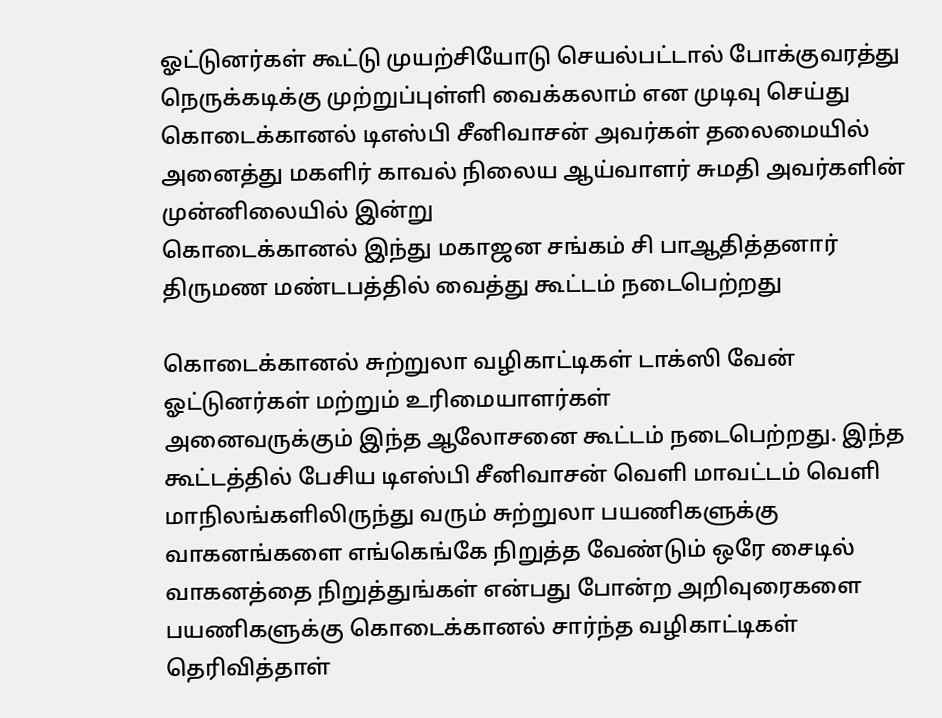ஓட்டுனர்கள் கூட்டு முயற்சியோடு செயல்பட்டால் போக்குவரத்து நெருக்கடிக்கு முற்றுப்புள்ளி வைக்கலாம் என முடிவு செய்து கொடைக்கானல் டிஎஸ்பி சீனிவாசன் அவர்கள் தலைமையில் அனைத்து மகளிர் காவல் நிலைய ஆய்வாளர் சுமதி அவர்களின் முன்னிலையில் இன்று
கொடைக்கானல் இந்து மகாஜன சங்கம் சி பாஆதித்தனார் திருமண மண்டபத்தில் வைத்து கூட்டம் நடைபெற்றது

கொடைக்கானல் சுற்றுலா வழிகாட்டிகள் டாக்ஸி வேன் ஓட்டுனர்கள் மற்றும் உரிமையாளர்கள்
அனைவருக்கும் இந்த ஆலோசனை கூட்டம் நடைபெற்றது. இந்த கூட்டத்தில் பேசிய டிஎஸ்பி சீனிவாசன் வெளி மாவட்டம் வெளி மாநிலங்களிலிருந்து வரும் சுற்றுலா பயணிகளுக்கு வாகனங்களை எங்கெங்கே நிறுத்த வேண்டும் ஒரே சைடில் வாகனத்தை நிறுத்துங்கள் என்பது போன்ற அறிவுரைகளை பயணிகளுக்கு கொடைக்கானல் சார்ந்த வழிகாட்டிகள் தெரிவித்தாள்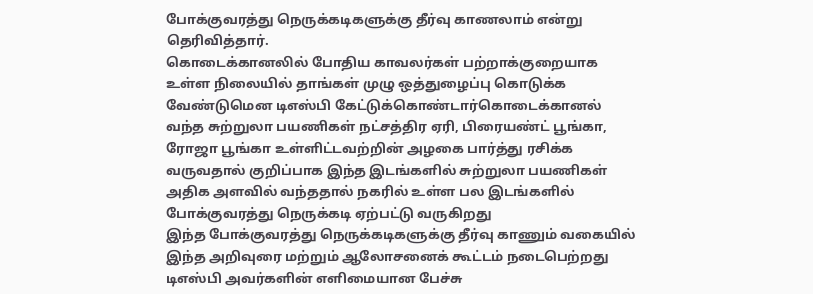போக்குவரத்து நெருக்கடிகளுக்கு தீர்வு காணலாம் என்று தெரிவித்தார்.
கொடைக்கானலில் போதிய காவலர்கள் பற்றாக்குறையாக உள்ள நிலையில் தாங்கள் முழு ஒத்துழைப்பு கொடுக்க வேண்டுமென டிஎஸ்பி கேட்டுக்கொண்டார்கொடைக்கானல் வந்த சுற்றுலா பயணிகள் நட்சத்திர ஏரி, பிரையண்ட் பூங்கா, ரோஜா பூங்கா உள்ளிட்டவற்றின் அழகை பார்த்து ரசிக்க வருவதால் குறிப்பாக இந்த இடங்களில் சுற்றுலா பயணிகள் அதிக அளவில் வந்ததால் நகரில் உள்ள பல இடங்களில் போக்குவரத்து நெருக்கடி ஏற்பட்டு வருகிறது
இந்த போக்குவரத்து நெருக்கடிகளுக்கு தீர்வு காணும் வகையில் இந்த அறிவுரை மற்றும் ஆலோசனைக் கூட்டம் நடைபெற்றது டிஎஸ்பி அவர்களின் எளிமையான பேச்சு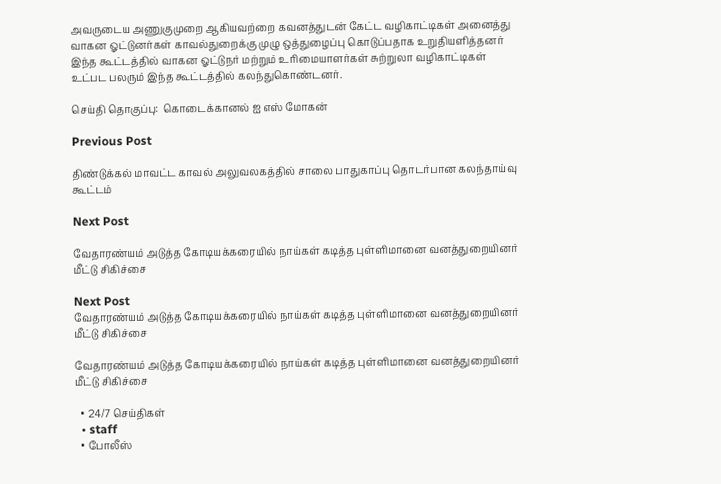அவருடைய அணுகுமுறை ஆகியவற்றை கவனத்துடன் கேட்ட வழிகாட்டிகள் அனைத்து வாகன ஓட்டுனர்கள் காவல்துறைக்கு முழு ஒத்துழைப்பு கொடுப்பதாக உறுதியளித்தனர் இந்த கூட்டத்தில் வாகன ஓட்டுநர் மற்றும் உரிமையாளர்கள் சுற்றுலா வழிகாட்டிகள் உட்பட பலரும் இந்த கூட்டத்தில் கலந்துகொண்டனர்.

செய்தி தொகுப்பு:  கொடைக்கானல் ஐ எஸ் மோகன்

Previous Post

திண்டுக்கல் மாவட்ட காவல்‌‌‌ அலுவலகத்தில் சாலை பாதுகாப்பு தொடர்பான கலந்தாய்வு கூட்டம்

Next Post

வேதாரண்யம் அடுத்த கோடியக்கரையில் நாய்கள் கடித்த புள்ளிமானை வனத்துறையினர் மீட்டு சிகிச்சை

Next Post
வேதாரண்யம் அடுத்த கோடியக்கரையில் நாய்கள் கடித்த புள்ளிமானை வனத்துறையினர் மீட்டு சிகிச்சை

வேதாரண்யம் அடுத்த கோடியக்கரையில் நாய்கள் கடித்த புள்ளிமானை வனத்துறையினர் மீட்டு சிகிச்சை

  • 24/7 செய்திகள்
  • staff
  • போலீஸ்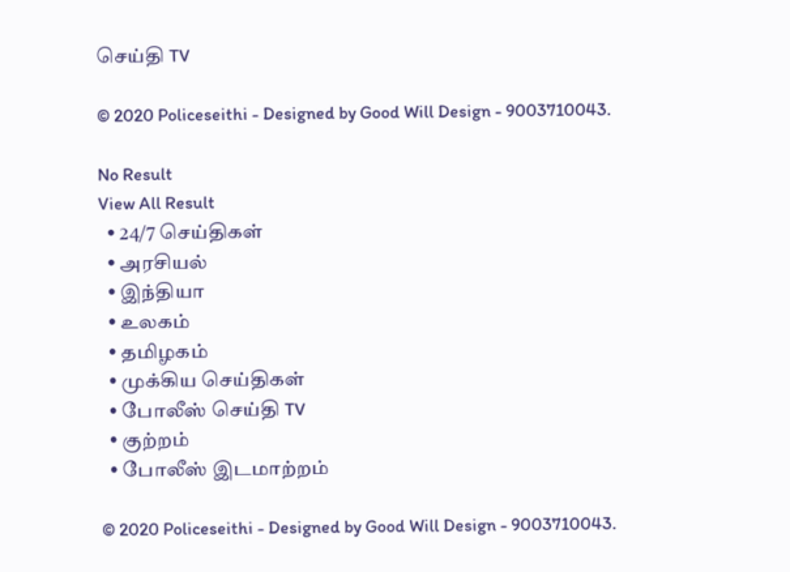செய்தி TV

© 2020 Policeseithi - Designed by Good Will Design - 9003710043.

No Result
View All Result
  • 24/7 செய்திகள்
  • அரசியல்
  • இந்தியா
  • உலகம்
  • தமிழகம்
  • முக்கிய செய்திகள்
  • போலீஸ் செய்தி TV
  • குற்றம்
  • போலீஸ் இடமாற்றம்

© 2020 Policeseithi - Designed by Good Will Design - 9003710043.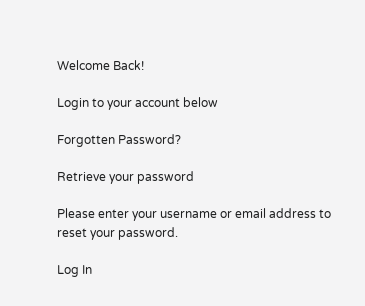Welcome Back!

Login to your account below

Forgotten Password?

Retrieve your password

Please enter your username or email address to reset your password.

Log In